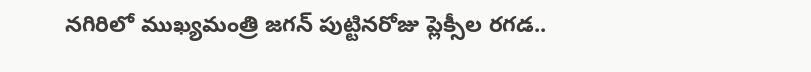నగిరిలో ముఖ్యమంత్రి జగన్ పుట్టినరోజు ప్లెక్సీల రగడ..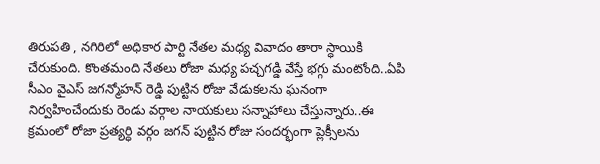తిరుపతి , నగిరిలో అధికార పార్టి నేతల మధ్య వివాదం తారా స్ధాయికి చేరుకుంది. కొంతమంది నేతలు రోజా మధ్య పచ్చగడ్డి వేస్తే భగ్గు మంటోంది..ఏపి సీఎం వైఎస్ జగన్మోహన్ రెడ్డి పుట్టిన రోజు వేడుకలను ఘనంగా నిర్వహించేందుకు రెండు వర్గాల నాయకులు సన్నాహాలు చేస్తున్నారు..ఈ క్రమంలో రోజా ప్రత్యర్ధి వర్గం జగన్ పుట్టిన రోజు సందర్భంగా ప్లెక్సీలను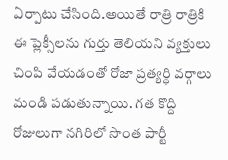ఏర్పాటు చేసింది.అయితే రాత్రి రాత్రికి ఈ ప్లెక్సీలను గుర్తు తెలియని వ్యక్తులు చింపి వేయడంతో రోజా ప్రత్యర్ధి వర్గాలు మండి పడుతున్నాయి. గత కొద్ది రోజులుగా నగిరిలో సొంత పార్టీ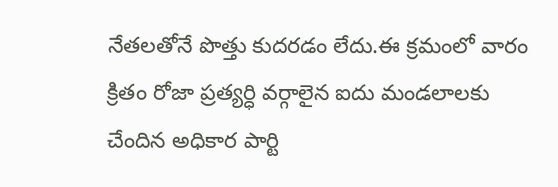నేతలతోనే పొత్తు కుదరడం లేదు.ఈ క్రమంలో వారం క్రితం రోజా ప్రత్యర్ధి వర్గాలైన ఐదు మండలాలకు చేందిన అధికార పార్టి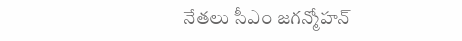నేతలు సీఎం జగన్మోహన్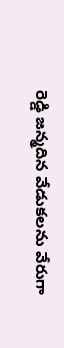రెడ్డి జన్మదిన వేడుకలను వేరుగా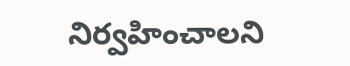నిర్వహించాలని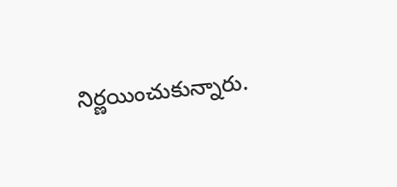నిర్ణయించుకున్నారు.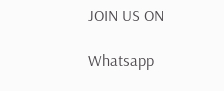JOIN US ON

Whatsapp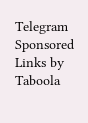Telegram
Sponsored Links by Taboola